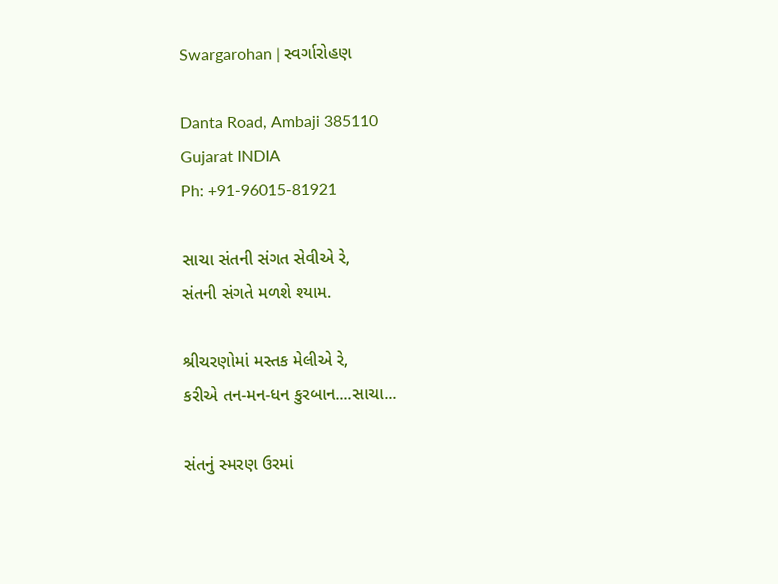Swargarohan | સ્વર્ગારોહણ

Danta Road, Ambaji 385110
Gujarat INDIA
Ph: +91-96015-81921

સાચા સંતની સંગત સેવીએ રે,
સંતની સંગતે મળશે શ્યામ.

શ્રીચરણોમાં મસ્તક મેલીએ રે,
કરીએ તન-મન-ધન કુરબાન....સાચા...

સંતનું સ્મરણ ઉરમાં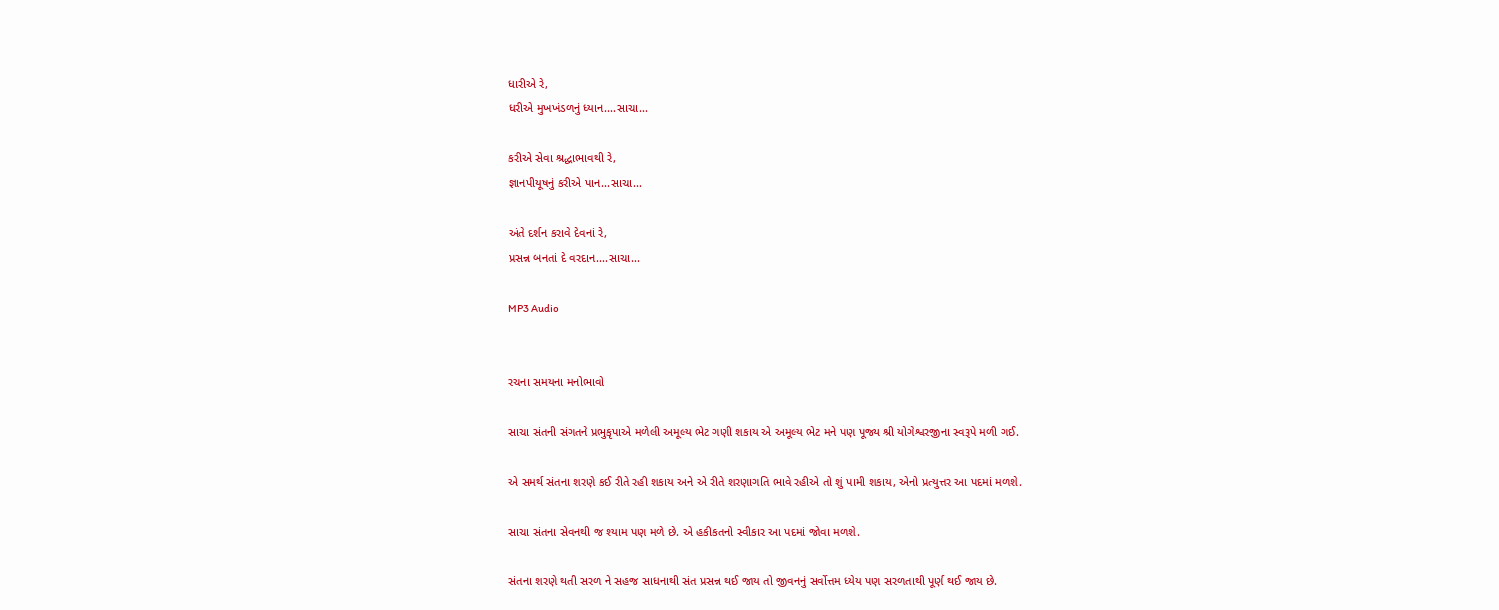ધારીએ રે,
ધરીએ મુખખંડળનું ધ્યાન....સાચા...

કરીએ સેવા શ્રદ્ધાભાવથી રે,
જ્ઞાનપીયૂષનું કરીએ પાન...સાચા...

અંતે દર્શન કરાવે દેવનાં રે,
પ્રસન્ન બનતાં દે વરદાન....સાચા...

MP3 Audio


રચના સમયના મનોભાવો

સાચા સંતની સંગતને પ્રભુકૃપાએ મળેલી અમૂલ્ય ભેટ ગણી શકાય એ અમૂલ્ય ભેટ મને પણ પૂજ્ય શ્રી યોગેશ્વરજીના સ્વરૂપે મળી ગઈ.

એ સમર્થ સંતના શરણે કઈ રીતે રહી શકાય અને એ રીતે શરણાગતિ ભાવે રહીએ તો શું પામી શકાય, એનો પ્રત્યુત્તર આ પદમાં મળશે.

સાચા સંતના સેવનથી જ શ્યામ પણ મળે છે. એ હકીકતનો સ્વીકાર આ પદમાં જોવા મળશે.

સંતના શરણે થતી સરળ ને સહજ સાધનાથી સંત પ્રસન્ન થઈ જાય તો જીવનનું સર્વોત્તમ ધ્યેય પણ સરળતાથી પૂર્ણ થઈ જાય છે.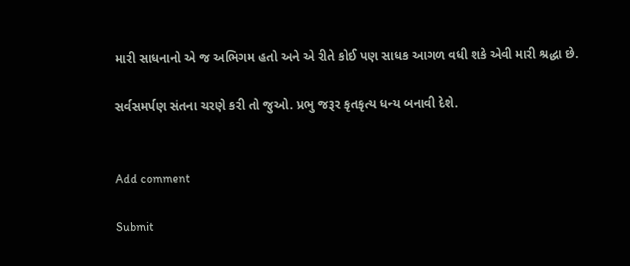મારી સાધનાનો એ જ અભિગમ હતો અને એ રીતે કોઈ પણ સાધક આગળ વધી શકે એવી મારી શ્રદ્ધા છે.

સર્વસમર્પણ સંતના ચરણે કરી તો જુઓ. પ્રભુ જરૂર કૃતકૃત્ય ધન્ય બનાવી દેશે.


Add comment

Submit